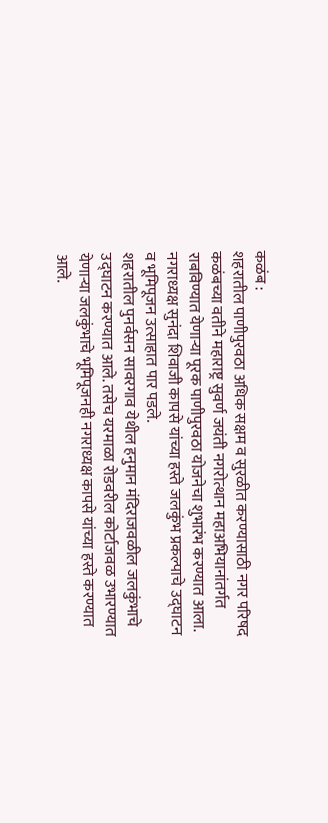कळंब :
शहरातील पाणीपुरवठा अधिक सक्षम व सुरळीत करण्यासाठी नगर परिषद कळंबच्या वतीने महाराष्ट्र सुवर्ण जयंती नगरोत्थान महाअभियानांतर्गत राबविण्यात येणाऱ्या पूरक पाणीपुरवठा योजनेचा शुभारंभ करण्यात आला. नगराध्यक्ष सुनंदा शिवाजी कापसे यांच्या हस्ते जलकुंभ प्रकल्पाचे उद्घाटन व भूमिपूजन उत्साहात पार पडले.
शहरातील पुनर्वसन सावरगाव येथील हनुमान मंदिराजवळील जलकुंभाचे उद्घाटन करण्यात आले. तसेच यरमाळा रोडवरील कोर्टाजवळ उभारण्यात येणाऱ्या जलकुंभाचे भूमिपूजनही नगराध्यक्ष कापसे यांच्या हस्ते करण्यात आले.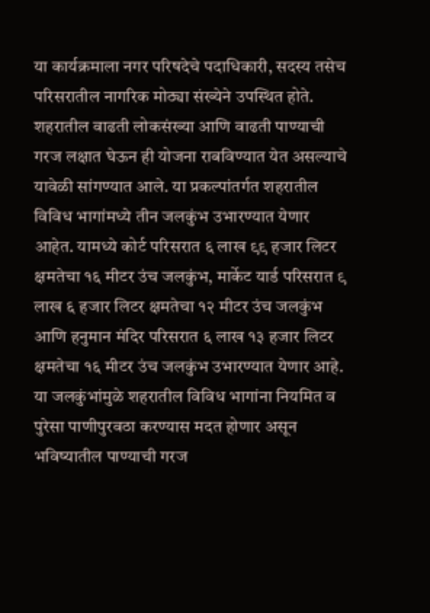या कार्यक्रमाला नगर परिषदेचे पदाधिकारी, सदस्य तसेच परिसरातील नागरिक मोठ्या संख्येने उपस्थित होते.
शहरातील वाढती लोकसंख्या आणि वाढती पाण्याची गरज लक्षात घेऊन ही योजना राबविण्यात येत असल्याचे यावेळी सांगण्यात आले. या प्रकल्पांतर्गत शहरातील विविध भागांमध्ये तीन जलकुंभ उभारण्यात येणार आहेत. यामध्ये कोर्ट परिसरात ६ लाख ९९ हजार लिटर क्षमतेचा १६ मीटर उंच जलकुंभ, मार्केट यार्ड परिसरात ९ लाख ६ हजार लिटर क्षमतेचा १२ मीटर उंच जलकुंभ आणि हनुमान मंदिर परिसरात ६ लाख १३ हजार लिटर क्षमतेचा १६ मीटर उंच जलकुंभ उभारण्यात येणार आहे.
या जलकुंभांमुळे शहरातील विविध भागांना नियमित व पुरेसा पाणीपुरवठा करण्यास मदत होणार असून भविष्यातील पाण्याची गरज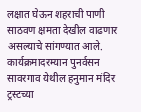लक्षात घेऊन शहराची पाणी साठवण क्षमता देखील वाढणार असल्याचे सांगण्यात आले.
कार्यक्रमादरम्यान पुनर्वसन सावरगाव येथील हनुमान मंदिर ट्रस्टच्या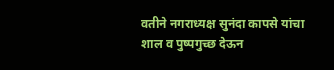वतीने नगराध्यक्ष सुनंदा कापसे यांचा शाल व पुष्पगुच्छ देऊन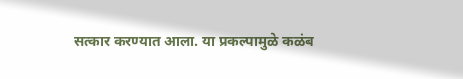सत्कार करण्यात आला. या प्रकल्पामुळे कळंब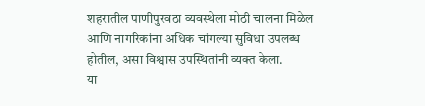शहरातील पाणीपुरवठा व्यवस्थेला मोठी चालना मिळेल आणि नागरिकांना अधिक चांगल्या सुविधा उपलब्ध होतील, असा विश्वास उपस्थितांनी व्यक्त केला.
या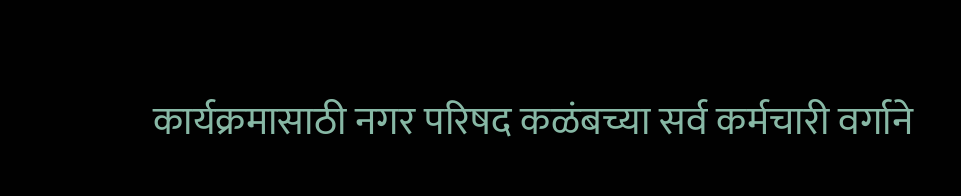कार्यक्रमासाठी नगर परिषद कळंबच्या सर्व कर्मचारी वर्गाने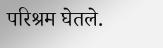परिश्रम घेतले.